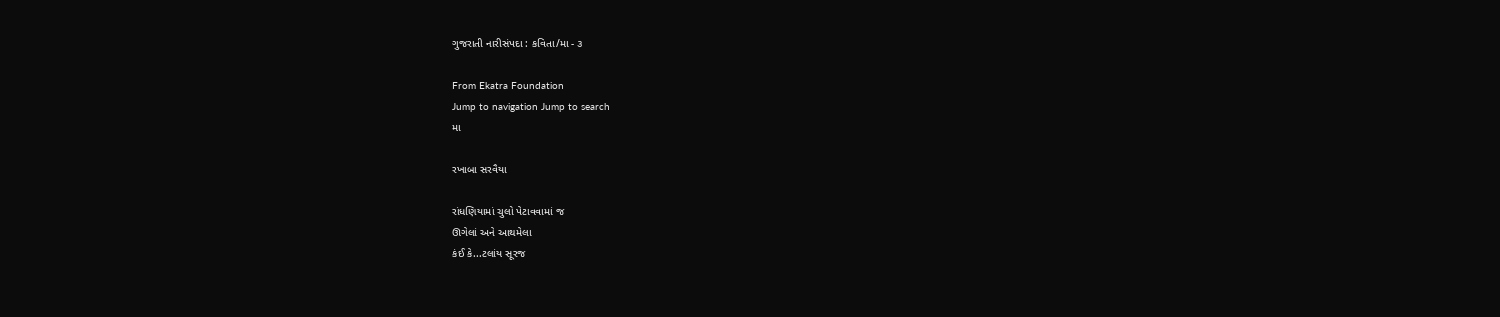ગુજરાતી નારીસંપદા : કવિતા/મા - ૩

From Ekatra Foundation
Jump to navigation Jump to search
મા

રખાબા સરવૈયા

રાંધણિયામાં ચુલો પેટાવવામાં જ
ઊગેલાં અને આથમેલા
કંઈ કે...ટલાંય સૂરજ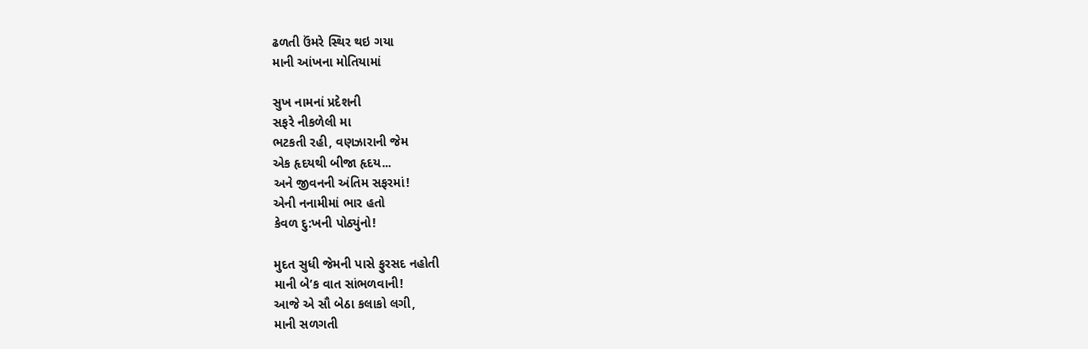ઢળતી ઉંમરે સ્થિર થઇ ગયા
માની આંખના મોતિયામાં

સુખ નામનાં પ્રદેશની
સફરે નીકળેલી મા
ભટકતી રહી, વણઝારાની જેમ
એક હૃદયથી બીજા હૃદય...
અને જીવનની અંતિમ સફરમાં!
એની નનામીમાં ભાર હતો
કેવળ દુ:ખની પોઠ્યુંનો!

મુદત સુધી જેમની પાસે ફુરસદ નહોતી
માની બે’ક વાત સાંભળવાની!
આજે એ સૌ બેઠા કલાકો લગી,
માની સળગતી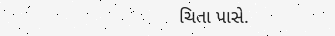ચિતા પાસે.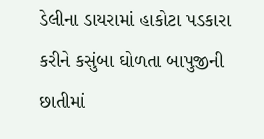ડેલીના ડાયરામાં હાકોટા પડકારા
કરીને કસુંબા ઘોળતા બાપુજીની
છાતીમાં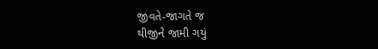જીવતે-જાગતે જ
થીજીને જામી ગયું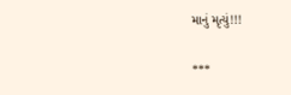માનું મૃત્યું!!!

***